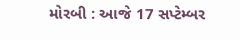મોરબી : આજે 17 સપ્ટેમ્બર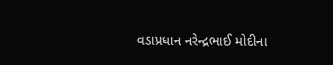વડાપ્રધાન નરેન્દ્રભાઈ મોદીના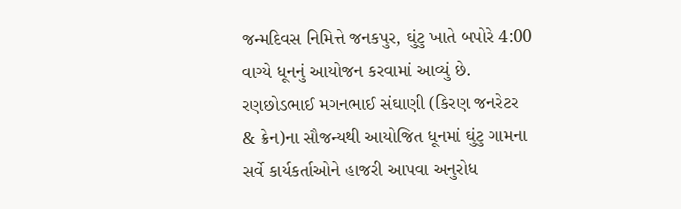જન્મદિવસ નિમિત્તે જનકપુર, ઘુંટુ ખાતે બપોરે 4:00 વાગ્યે ધૂનનું આયોજન કરવામાં આવ્યું છે. રણછોડભાઈ મગનભાઈ સંઘાણી (કિરણ જનરેટર & ક્રેન)ના સૌજન્યથી આયોજિત ધૂનમાં ઘુંટુ ગામના સર્વે કાર્યકર્તાઓને હાજરી આપવા અનુરોધ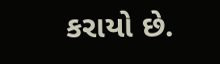કરાયો છે.